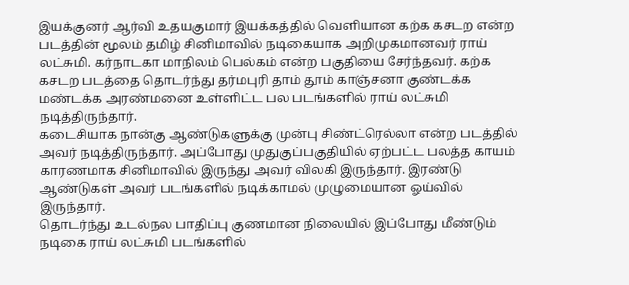இயக்குனர் ஆர்வி உதயகுமார் இயக்கத்தில் வெளியான கற்க கசடற என்ற படத்தின் மூலம் தமிழ் சினிமாவில் நடிகையாக அறிமுகமானவர் ராய் லட்சுமி. கர்நாடகா மாநிலம் பெல்கம் என்ற பகுதியை சேர்ந்தவர். கற்க கசடற படத்தை தொடர்ந்து தர்மபுரி தாம் தூம் காஞ்சனா குண்டக்க மண்டக்க அரண்மனை உள்ளிட்ட பல படங்களில் ராய் லட்சுமி நடித்திருந்தார்.
கடைசியாக நான்கு ஆண்டுகளுக்கு முன்பு சிண்ட்ரெல்லா என்ற படத்தில் அவர் நடித்திருந்தார். அப்போது முதுகுப்பகுதியில் ஏற்பட்ட பலத்த காயம் காரணமாக சினிமாவில் இருந்து அவர் விலகி இருந்தார். இரண்டு ஆண்டுகள் அவர் படங்களில் நடிக்காமல் முழுமையான ஓய்வில் இருந்தார்.
தொடர்ந்து உடல்நல பாதிப்பு குணமான நிலையில் இப்போது மீண்டும் நடிகை ராய் லட்சுமி படங்களில்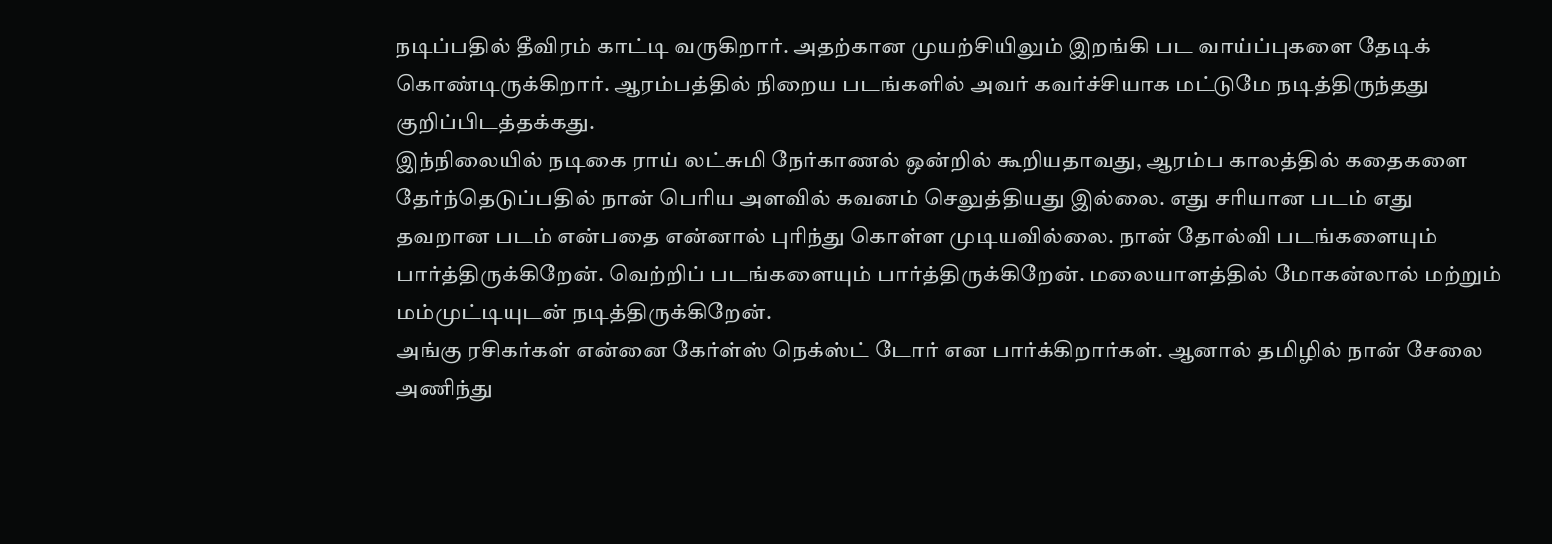நடிப்பதில் தீவிரம் காட்டி வருகிறார். அதற்கான முயற்சியிலும் இறங்கி பட வாய்ப்புகளை தேடிக் கொண்டிருக்கிறார். ஆரம்பத்தில் நிறைய படங்களில் அவர் கவர்ச்சியாக மட்டுமே நடித்திருந்தது குறிப்பிடத்தக்கது.
இந்நிலையில் நடிகை ராய் லட்சுமி நேர்காணல் ஒன்றில் கூறியதாவது, ஆரம்ப காலத்தில் கதைகளை தேர்ந்தெடுப்பதில் நான் பெரிய அளவில் கவனம் செலுத்தியது இல்லை. எது சரியான படம் எது தவறான படம் என்பதை என்னால் புரிந்து கொள்ள முடியவில்லை. நான் தோல்வி படங்களையும் பார்த்திருக்கிறேன். வெற்றிப் படங்களையும் பார்த்திருக்கிறேன். மலையாளத்தில் மோகன்லால் மற்றும் மம்முட்டியுடன் நடித்திருக்கிறேன்.
அங்கு ரசிகர்கள் என்னை கேர்ள்ஸ் நெக்ஸ்ட் டோர் என பார்க்கிறார்கள். ஆனால் தமிழில் நான் சேலை அணிந்து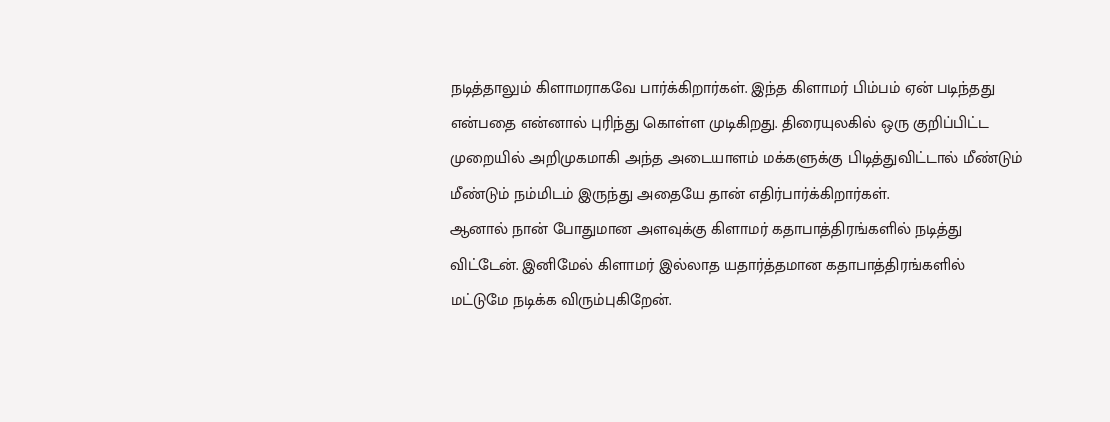நடித்தாலும் கிளாமராகவே பார்க்கிறார்கள். இந்த கிளாமர் பிம்பம் ஏன் படிந்தது என்பதை என்னால் புரிந்து கொள்ள முடிகிறது. திரையுலகில் ஒரு குறிப்பிட்ட முறையில் அறிமுகமாகி அந்த அடையாளம் மக்களுக்கு பிடித்துவிட்டால் மீண்டும் மீண்டும் நம்மிடம் இருந்து அதையே தான் எதிர்பார்க்கிறார்கள்.
ஆனால் நான் போதுமான அளவுக்கு கிளாமர் கதாபாத்திரங்களில் நடித்து விட்டேன். இனிமேல் கிளாமர் இல்லாத யதார்த்தமான கதாபாத்திரங்களில் மட்டுமே நடிக்க விரும்புகிறேன்.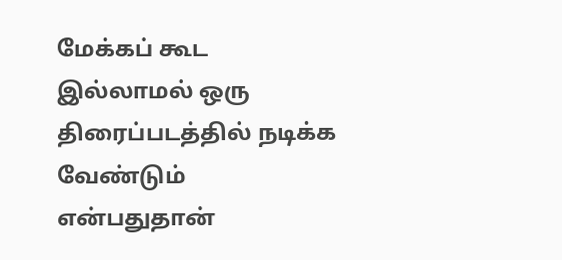மேக்கப் கூட இல்லாமல் ஒரு திரைப்படத்தில் நடிக்க வேண்டும் என்பதுதான்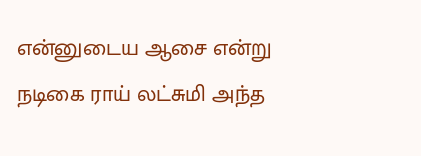என்னுடைய ஆசை என்று நடிகை ராய் லட்சுமி அந்த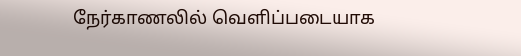நேர்காணலில் வெளிப்படையாக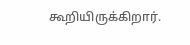கூறியிருக்கிறார்.